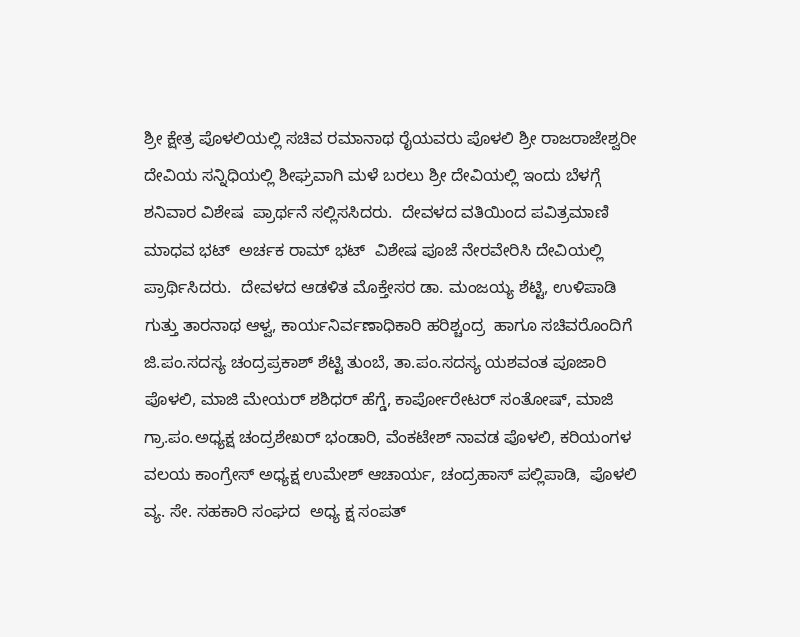ಶ್ರೀ ಕ್ಷೇತ್ರ ಪೊಳಲಿಯಲ್ಲಿ ಸಚಿವ ರಮಾನಾಥ ರೈಯವರು ಪೊಳಲಿ ಶ್ರೀ ರಾಜರಾಜೇಶ್ವರೀ ದೇವಿಯ ಸನ್ನಿಧಿಯಲ್ಲಿ ಶೀಘ್ರವಾಗಿ ಮಳೆ ಬರಲು ಶ್ರೀ ದೇವಿಯಲ್ಲಿ ಇಂದು ಬೆಳಗ್ಗೆ ಶನಿವಾರ ವಿಶೇಷ  ಪ್ರಾರ್ಥನೆ ಸಲ್ಲಿಸಸಿದರು.  ದೇವಳದ ವತಿಯಿಂದ ಪವಿತ್ರಮಾಣಿ ಮಾಧವ ಭಟ್  ಅರ್ಚಕ ರಾಮ್ ಭಟ್  ವಿಶೇಷ ಪೂಜೆ ನೇರವೇರಿಸಿ ದೇವಿಯಲ್ಲಿ ಪ್ರಾರ್ಥಿಸಿದರು.  ದೇವಳದ ಆಡಳಿತ ಮೊಕ್ತೇಸರ ಡಾ. ಮಂಜಯ್ಯ ಶೆಟ್ಟಿ, ಉಳಿಪಾಡಿ ಗುತ್ತು ತಾರನಾಥ ಆಳ್ವ, ಕಾರ್ಯನಿರ್ವಣಾಧಿಕಾರಿ ಹರಿಶ್ಚಂದ್ರ  ಹಾಗೂ ಸಚಿವರೊಂದಿಗೆ  ಜಿ.ಪಂ.ಸದಸ್ಯ ಚಂದ್ರಪ್ರಕಾಶ್ ಶೆಟ್ಟಿ ತುಂಬೆ, ತಾ.ಪಂ.ಸದಸ್ಯ ಯಶವಂತ ಪೂಜಾರಿ ಪೊಳಲಿ, ಮಾಜಿ ಮೇಯರ್ ಶಶಿಧರ್ ಹೆಗ್ಡೆ, ಕಾರ್ಪೋರೇಟರ್ ಸಂತೋಷ್, ಮಾಜಿ ಗ್ರಾ.ಪಂ.ಅಧ್ಯಕ್ಷ ಚಂದ್ರಶೇಖರ್ ಭಂಡಾರಿ, ವೆಂಕಟೇಶ್ ನಾವಡ ಪೊಳಲಿ, ಕರಿಯಂಗಳ ವಲಯ ಕಾಂಗ್ರೇಸ್ ಅಧ್ಯಕ್ಷ ಉಮೇಶ್ ಆಚಾರ್ಯ, ಚಂದ್ರಹಾಸ್ ಪಲ್ಲಿಪಾಡಿ,  ಪೊಳಲಿ ವ್ಯ. ಸೇ. ಸಹಕಾರಿ ಸಂಘದ  ಅಧ್ಯ ಕ್ಷ ಸಂಪತ್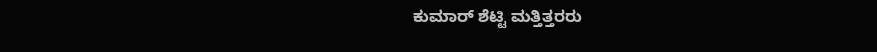ಕುಮಾರ್ ಶೆಟ್ಟಿ ಮತ್ತಿತ್ತರರು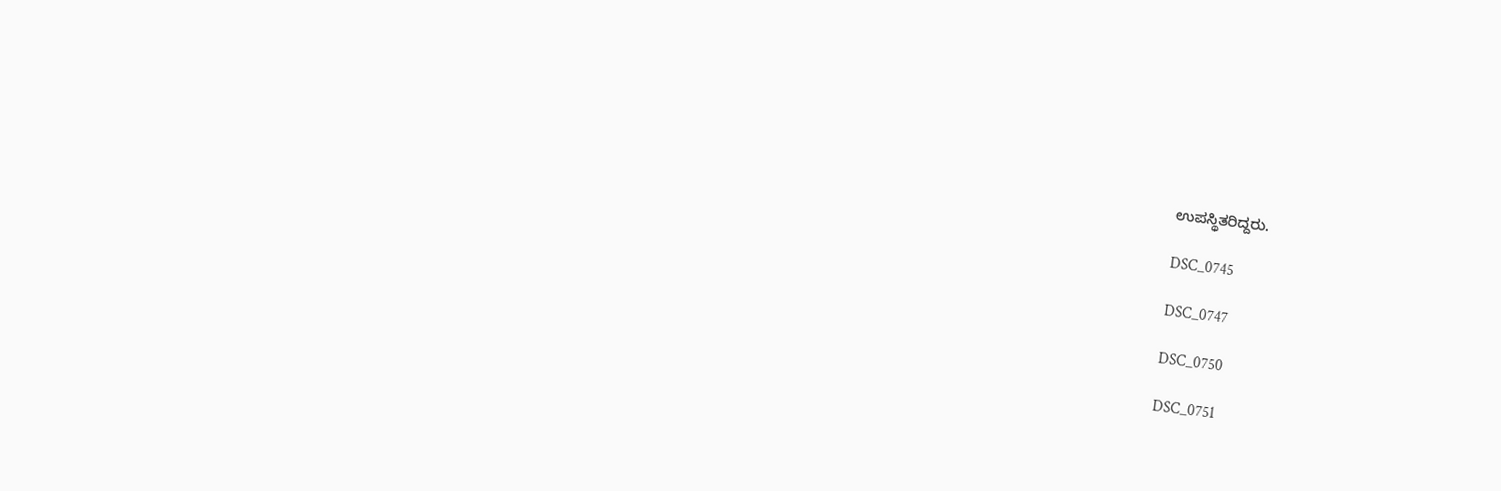ಉಪಸ್ಥಿತರಿದ್ದರು.

DSC_0745

DSC_0747

DSC_0750

DSC_0751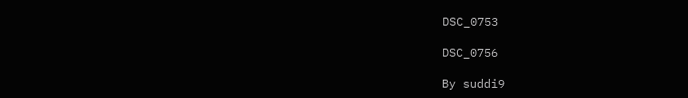DSC_0753

DSC_0756

By suddi9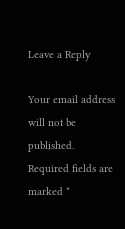Leave a Reply

Your email address will not be published. Required fields are marked *